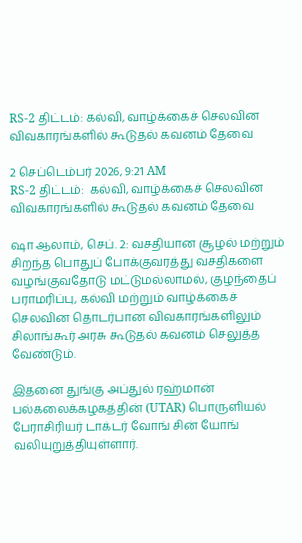RS-2 திட்டம்: கல்வி, வாழ்க்கைச் செலவின விவகாரங்களில் கூடுதல் கவனம் தேவை

2 செப்டெம்பர் 2026, 9:21 AM
RS-2 திட்டம்:  கல்வி, வாழ்க்கைச் செலவின  விவகாரங்களில் கூடுதல் கவனம் தேவை

ஷா ஆலாம், செப். 2: வசதியான சூழல் மற்றும் சிறந்த பொதுப் போக்குவரத்து வசதிகளை வழங்குவதோடு மட்டுமல்லாமல், குழந்தைப் பராமரிப்பு, கல்வி மற்றும் வாழ்க்கைச் செலவின தொடர்பான விவகாரங்களிலும் சிலாங்கூர் அரசு கூடுதல் கவனம் செலுத்த வேண்டும்.

இதனை துங்கு அப்துல் ரஹ்மான் பல்கலைக்கழகத்தின் (UTAR) பொருளியல் பேராசிரியர் டாக்டர் வோங் சின் யோங் வலியுறுத்தியுள்ளார்.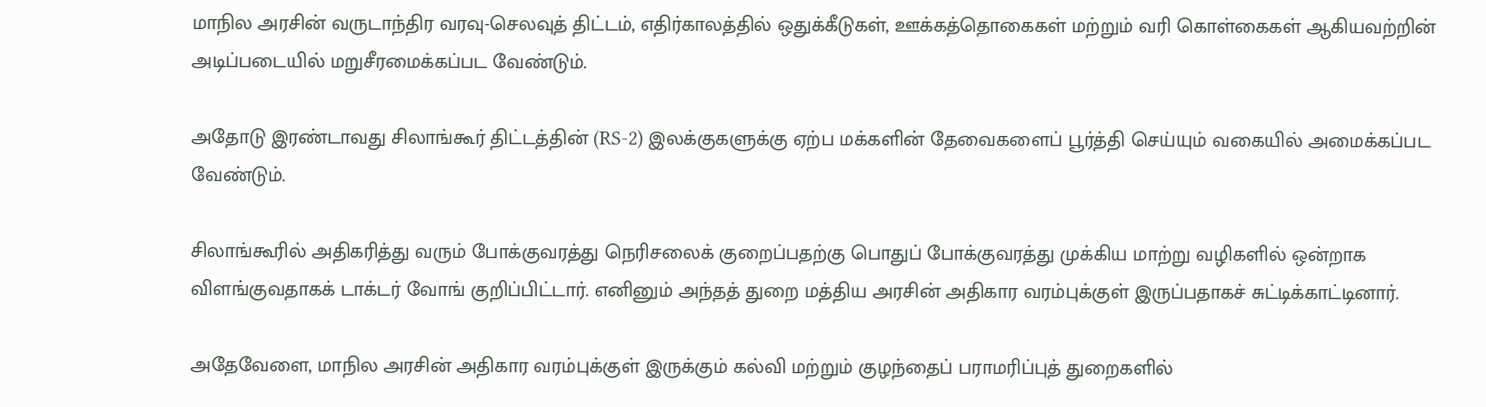மாநில அரசின் வருடாந்திர வரவு-செலவுத் திட்டம், எதிர்காலத்தில் ஒதுக்கீடுகள், ஊக்கத்தொகைகள் மற்றும் வரி கொள்கைகள் ஆகியவற்றின் அடிப்படையில் மறுசீரமைக்கப்பட வேண்டும்.

அதோடு இரண்டாவது சிலாங்கூர் திட்டத்தின் (RS-2) இலக்குகளுக்கு ஏற்ப மக்களின் தேவைகளைப் பூர்த்தி செய்யும் வகையில் அமைக்கப்பட வேண்டும்.

சிலாங்கூரில் அதிகரித்து வரும் போக்குவரத்து நெரிசலைக் குறைப்பதற்கு பொதுப் போக்குவரத்து முக்கிய மாற்று வழிகளில் ஒன்றாக விளங்குவதாகக் டாக்டர் வோங் குறிப்பிட்டார். எனினும் அந்தத் துறை மத்திய அரசின் அதிகார வரம்புக்குள் இருப்பதாகச் சுட்டிக்காட்டினார்.

அதேவேளை, மாநில அரசின் அதிகார வரம்புக்குள் இருக்கும் கல்வி மற்றும் குழந்தைப் பராமரிப்புத் துறைகளில்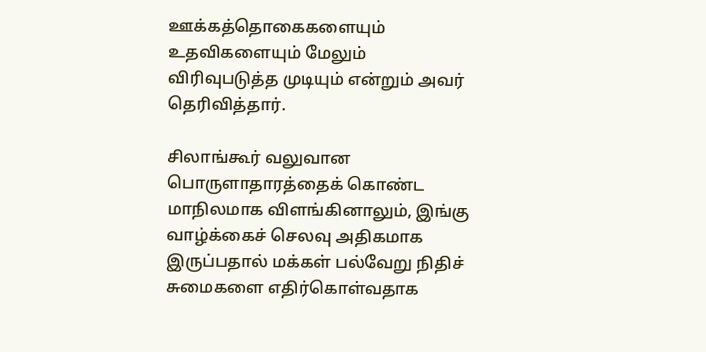ஊக்கத்தொகைகளையும் உதவிகளையும் மேலும் விரிவுபடுத்த முடியும் என்றும் அவர் தெரிவித்தார்.

சிலாங்கூர் வலுவான பொருளாதாரத்தைக் கொண்ட மாநிலமாக விளங்கினாலும், இங்கு வாழ்க்கைச் செலவு அதிகமாக இருப்பதால் மக்கள் பல்வேறு நிதிச் சுமைகளை எதிர்கொள்வதாக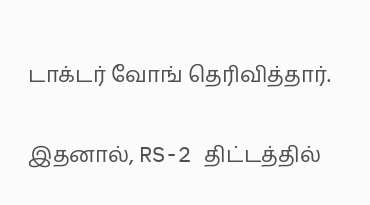டாக்டர் வோங் தெரிவித்தார்.

இதனால், RS-2 திட்டத்தில்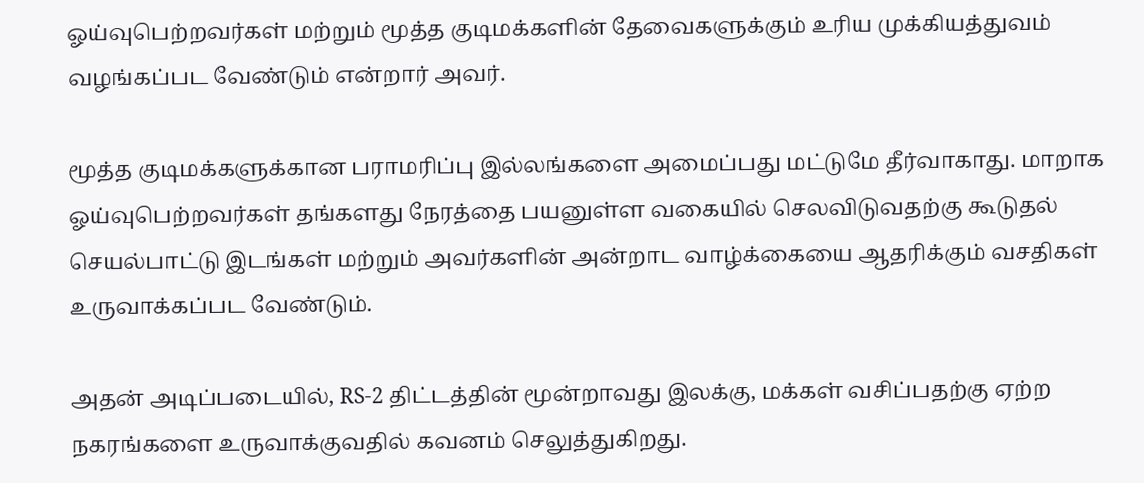ஓய்வுபெற்றவர்கள் மற்றும் மூத்த குடிமக்களின் தேவைகளுக்கும் உரிய முக்கியத்துவம் வழங்கப்பட வேண்டும் என்றார் அவர்.

மூத்த குடிமக்களுக்கான பராமரிப்பு இல்லங்களை அமைப்பது மட்டுமே தீர்வாகாது. மாறாக ஓய்வுபெற்றவர்கள் தங்களது நேரத்தை பயனுள்ள வகையில் செலவிடுவதற்கு கூடுதல் செயல்பாட்டு இடங்கள் மற்றும் அவர்களின் அன்றாட வாழ்க்கையை ஆதரிக்கும் வசதிகள் உருவாக்கப்பட வேண்டும்.

அதன் அடிப்படையில், RS-2 திட்டத்தின் மூன்றாவது இலக்கு, மக்கள் வசிப்பதற்கு ஏற்ற நகரங்களை உருவாக்குவதில் கவனம் செலுத்துகிறது.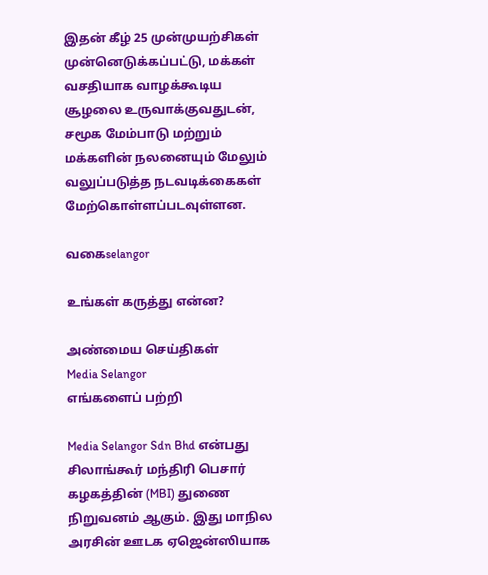இதன் கீழ் 25 முன்முயற்சிகள் முன்னெடுக்கப்பட்டு, மக்கள் வசதியாக வாழக்கூடிய சூழலை உருவாக்குவதுடன், சமூக மேம்பாடு மற்றும் மக்களின் நலனையும் மேலும் வலுப்படுத்த நடவடிக்கைகள் மேற்கொள்ளப்படவுள்ளன.

வகைselangor

உங்கள் கருத்து என்ன?

அண்மைய செய்திகள்
Media Selangor
எங்களைப் பற்றி

Media Selangor Sdn Bhd என்பது சிலாங்கூர் மந்திரி பெசார் கழகத்தின் (MBI) துணை நிறுவனம் ஆகும். இது மாநில அரசின் ஊடக ஏஜென்ஸியாக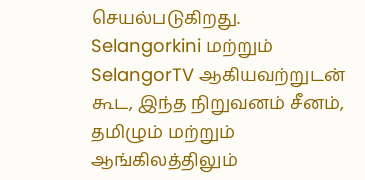செயல்படுகிறது. Selangorkini மற்றும் SelangorTV ஆகியவற்றுடன் கூட, இந்த நிறுவனம் சீனம், தமிழும் மற்றும் ஆங்கிலத்திலும்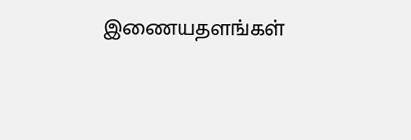இணையதளங்கள்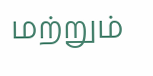மற்றும்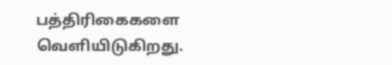பத்திரிகைகளை வெளியிடுகிறது.